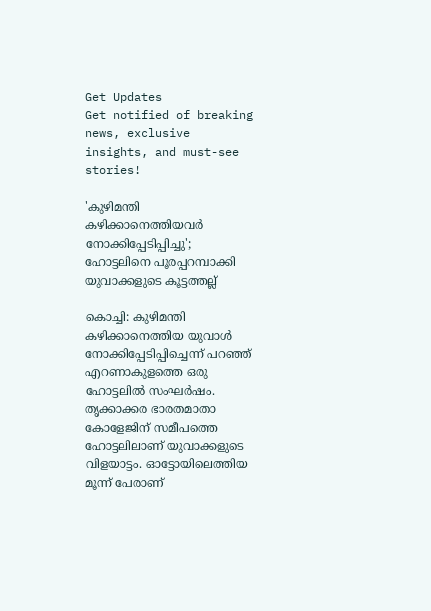Get Updates
Get notified of breaking news, exclusive insights, and must-see stories!

'കുഴിമന്തി കഴിക്കാനെത്തിയവർ നോക്കിപ്പേടിപ്പിച്ചു'; ഹോട്ടലിനെ പൂരപ്പറമ്പാക്കി യുവാക്കളുടെ കൂട്ടത്തല്ല്

കൊച്ചി: കുഴിമന്തി കഴിക്കാനെത്തിയ യുവാള്‍ നോക്കിപ്പേടിപ്പിച്ചെന്ന് പറഞ്ഞ് എറണാകുളത്തെ ഒരു ഹോട്ടലില്‍ സംഘര്‍ഷം. തൃക്കാക്കര ഭാരതമാതാ കോളേജിന് സമീപത്തെ ഹോട്ടലിലാണ് യുവാക്കളുടെ വിളയാട്ടം. ഓട്ടോയിലെത്തിയ മൂന്ന് പേരാണ്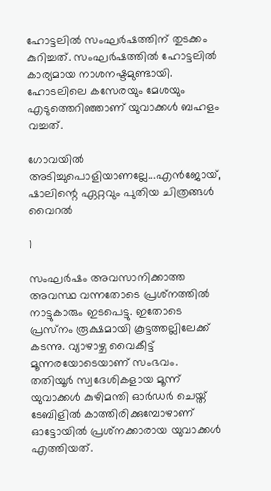ഹോട്ടലില്‍ സംഘര്‍ഷത്തിന് തുടക്കം കുറിച്ചത്. സംഘര്‍ഷത്തില്‍ ഹോട്ടലില്‍ കാര്യമായ നാശനഷ്ടമുണ്ടായി. ഹോടലിലെ കസേരയും മേശയും എടുത്തെറിഞ്ഞാണ് യുവാക്കള്‍ ബഹളം വച്ചത്.

ഗോവയില്‍ അടിച്ചുപൊളിയാണല്ലേ...എന്‍ജോയ്, ഷാലിന്റെ ഏറ്റവും പുതിയ ചിത്രങ്ങള്‍ വൈറല്‍

1

സംഘര്‍ഷം അവസാനിക്കാത്ത അവസ്ഥ വന്നതോടെ പ്രശ്‌നത്തില്‍ നാട്ടുകാരും ഇടപെട്ടു. ഇതോടെ പ്രസ്‌നം രൂക്ഷമായി കൂട്ടത്തല്ലിലേക്ക് കടന്നു. വ്യാഴാഴ്ച വൈകീട്ട് മൂന്നരയോടെയാണ് സംഭവം. തതിയൂര്‍ സ്വദേശികളായ മൂന്ന് യുവാക്കള്‍ കുഴിമന്തി ഓര്‍ഡര്‍ ചെയ്ത് ടേബിളില്‍ കാത്തിരിക്കുമ്പോഴാണ് ഓട്ടോയില്‍ പ്രശ്‌നക്കാരായ യുവാക്കള്‍ എത്തിയത്.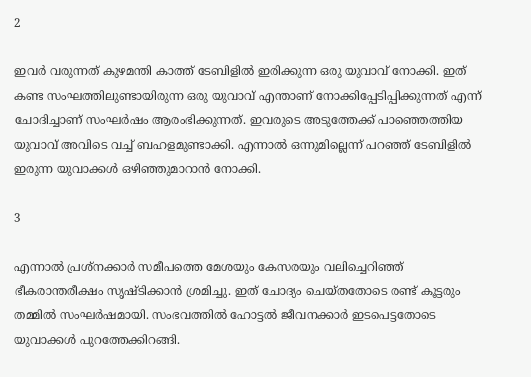2

ഇവര്‍ വരുന്നത് കുഴമന്തി കാത്ത് ടേബിളില്‍ ഇരിക്കുന്ന ഒരു യുവാവ് നോക്കി. ഇത് കണ്ട സംഘത്തിലുണ്ടായിരുന്ന ഒരു യുവാവ് എന്താണ് നോക്കിപ്പേടിപ്പിക്കുന്നത് എന്ന് ചോദിച്ചാണ് സംഘര്‍ഷം ആരംഭിക്കുന്നത്. ഇവരുടെ അടുത്തേക്ക് പാഞ്ഞെത്തിയ യുവാവ് അവിടെ വച്ച് ബഹളമുണ്ടാക്കി. എന്നാല്‍ ഒന്നുമില്ലെന്ന് പറഞ്ഞ് ടേബിളില്‍ ഇരുന്ന യുവാക്കള്‍ ഒഴിഞ്ഞുമാറാന്‍ നോക്കി.

3

എന്നാല്‍ പ്രശ്‌നക്കാര്‍ സമീപത്തെ മേശയും കേസരയും വലിച്ചെറിഞ്ഞ് ഭീകരാന്തരീക്ഷം സൃഷ്ടിക്കാന്‍ ശ്രമിച്ചു. ഇത് ചോദ്യം ചെയ്തതോടെ രണ്ട് കൂട്ടരും തമ്മില്‍ സംഘര്‍ഷമായി. സംഭവത്തില്‍ ഹോട്ടല്‍ ജീവനക്കാര്‍ ഇടപെട്ടതോടെ യുവാക്കള്‍ പുറത്തേക്കിറങ്ങി.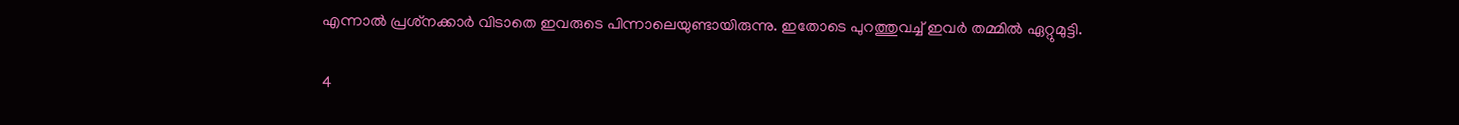എന്നാല്‍ പ്രശ്‌നക്കാര്‍ വിടാതെ ഇവരുടെ പിന്നാലെയുണ്ടായിരുന്നു. ഇതോടെ പുറത്തുവച്ച് ഇവര്‍ തമ്മില്‍ ഏറ്റുമുട്ടി.

4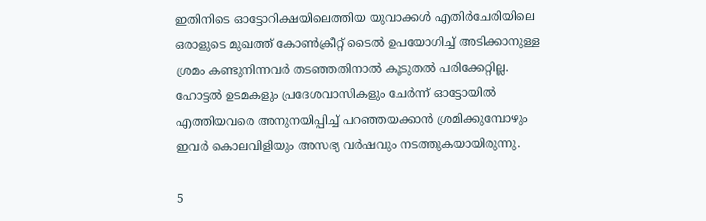ഇതിനിടെ ഓട്ടോറിക്ഷയിലെത്തിയ യുവാക്കള്‍ എതിര്‍ചേരിയിലെ ഒരാളുടെ മുഖത്ത് കോണ്‍ക്രീറ്റ് ടൈല്‍ ഉപയോഗിച്ച് അടിക്കാനുള്ള ശ്രമം കണ്ടുനിന്നവര്‍ തടഞ്ഞതിനാല്‍ കൂടുതല്‍ പരിക്കേറ്റില്ല. ഹോട്ടല്‍ ഉടമകളും പ്രദേശവാസികളും ചേര്‍ന്ന് ഓട്ടോയില്‍ എത്തിയവരെ അനുനയിപ്പിച്ച് പറഞ്ഞയക്കാന്‍ ശ്രമിക്കുമ്പോഴും ഇവര്‍ കൊലവിളിയും അസഭ്യ വര്‍ഷവും നടത്തുകയായിരുന്നു.

5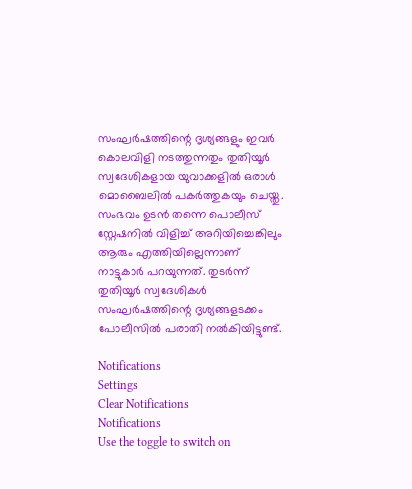സംഘര്‍ഷത്തിന്റെ ദൃശ്യങ്ങളും ഇവര്‍ കൊലവിളി നടത്തുന്നതും തുതിയൂര്‍ സ്വദേശികളായ യുവാക്കളില്‍ ഒരാള്‍ മൊബൈലില്‍ പകര്‍ത്തുകയും ചെയ്തു. സംഭവം ഉടന്‍ തന്നെ പൊലീസ് സ്റ്റേഷനില്‍ വിളിച്ച് അറിയിച്ചെങ്കിലും ആരും എത്തിയില്ലെന്നാണ് നാട്ടുകാര്‍ പറയുന്നത്. തുടര്‍ന്ന് തുതിയൂര്‍ സ്വദേശികള്‍ സംഘര്‍ഷത്തിന്റെ ദൃശ്യങ്ങളടക്കം പോലീസില്‍ പരാതി നല്‍കിയിട്ടുണ്ട്.

Notifications
Settings
Clear Notifications
Notifications
Use the toggle to switch on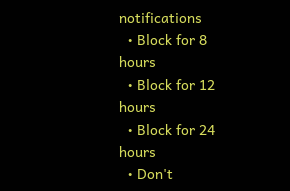notifications
  • Block for 8 hours
  • Block for 12 hours
  • Block for 24 hours
  • Don't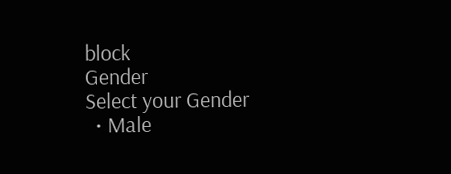block
Gender
Select your Gender
  • Male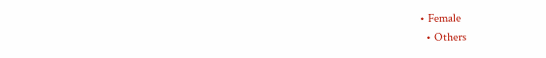• Female
  • Others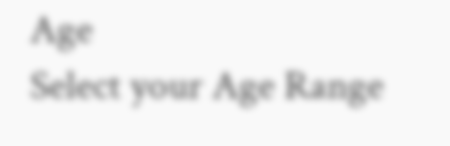Age
Select your Age Range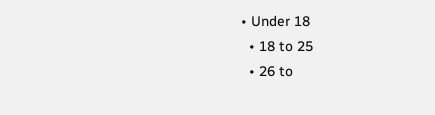• Under 18
  • 18 to 25
  • 26 to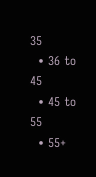35
  • 36 to 45
  • 45 to 55
  • 55+